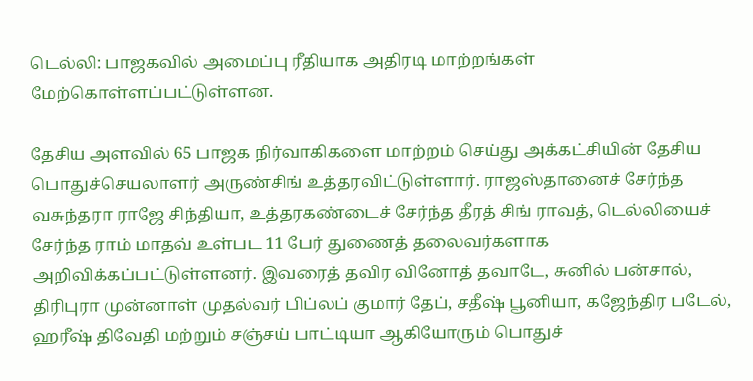டெல்லி: பாஜகவில் அமைப்பு ரீதியாக அதிரடி மாற்றங்கள் மேற்கொள்ளப்பட்டுள்ளன.

தேசிய அளவில் 65 பாஜக நிர்வாகிகளை மாற்றம் செய்து அக்கட்சியின் தேசிய பொதுச்செயலாளர் அருண்சிங் உத்தரவிட்டுள்ளார். ராஜஸ்தானைச் சேர்ந்த வசுந்தரா ராஜே சிந்தியா, உத்தரகண்டைச் சேர்ந்த தீரத் சிங் ராவத், டெல்லியைச் சேர்ந்த ராம் மாதவ் உள்பட 11 பேர் துணைத் தலைவர்களாக அறிவிக்கப்பட்டுள்ளனர். இவரைத் தவிர வினோத் தவாடே, சுனில் பன்சால், திரிபுரா முன்னாள் முதல்வர் பிப்லப் குமார் தேப், சதீஷ் பூனியா, கஜேந்திர படேல், ஹரீஷ் திவேதி மற்றும் சஞ்சய் பாட்டியா ஆகியோரும் பொதுச்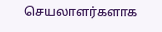செயலாளர்களாக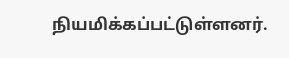நியமிக்கப்பட்டுள்ளனர்.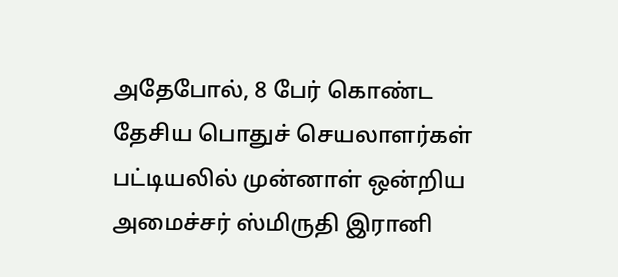அதேபோல், 8 பேர் கொண்ட தேசிய பொதுச் செயலாளர்கள் பட்டியலில் முன்னாள் ஒன்றிய அமைச்சர் ஸ்மிருதி இரானி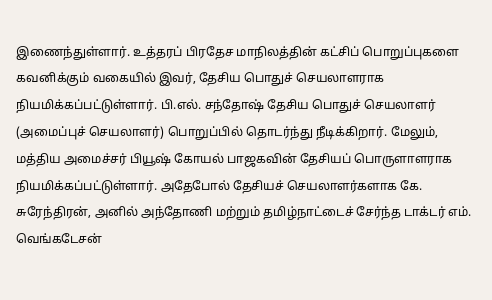இணைந்துள்ளார். உத்தரப் பிரதேச மாநிலத்தின் கட்சிப் பொறுப்புகளை கவனிக்கும் வகையில் இவர், தேசிய பொதுச் செயலாளராக நியமிக்கப்பட்டுள்ளார். பி.எல். சந்தோஷ் தேசிய பொதுச் செயலாளர் (அமைப்புச் செயலாளர்) பொறுப்பில் தொடர்ந்து நீடிக்கிறார். மேலும், மத்திய அமைச்சர் பியூஷ் கோயல் பாஜகவின் தேசியப் பொருளாளராக நியமிக்கப்பட்டுள்ளார். அதேபோல் தேசியச் செயலாளர்களாக கே. சுரேந்திரன், அனில் அந்தோணி மற்றும் தமிழ்நாட்டைச் சேர்ந்த டாக்டர் எம். வெங்கடேசன்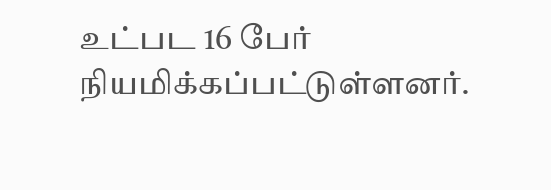உட்பட 16 பேர் நியமிக்கப்பட்டுள்ளனர்.